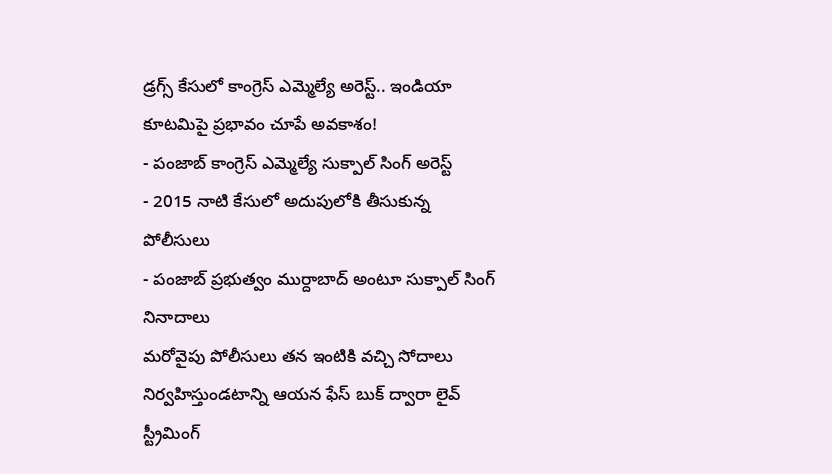డ్రగ్స్ కేసులో కాంగ్రెస్ ఎమ్మెల్యే అరెస్ట్.. ఇండియా కూటమిపై ప్రభావం చూపే అవకాశం!
- పంజాబ్ కాంగ్రెస్ ఎమ్మెల్యే సుక్పాల్ సింగ్ అరెస్ట్
- 2015 నాటి కేసులో అదుపులోకి తీసుకున్న పోలీసులు
- పంజాబ్ ప్రభుత్వం ముర్దాబాద్ అంటూ సుక్పాల్ సింగ్ నినాదాలు
మరోవైపు పోలీసులు తన ఇంటికి వచ్చి సోదాలు నిర్వహిస్తుండటాన్ని ఆయన ఫేస్ బుక్ ద్వారా లైవ్ స్ట్రీమింగ్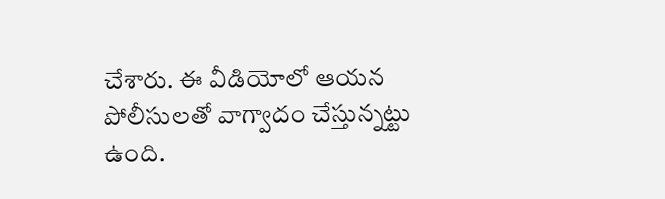చేశారు. ఈ వీడియోలో ఆయన పోలీసులతో వాగ్వాదం చేస్తున్నట్టు ఉంది.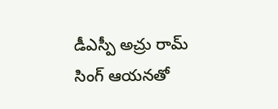డీఎస్పీ అచ్రు రామ్ సింగ్ ఆయనతో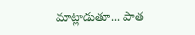మాట్లాడుతూ... పాత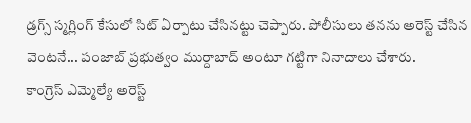డ్రగ్స్ స్మగ్లింగ్ కేసులో సిట్ ఏర్పాటు చేసినట్టు చెప్పారు. పోలీసులు తనను అరెస్ట్ చేసిన వెంటనే... పంజాబ్ ప్రభుత్వం ముర్దాబాద్ అంటూ గట్టిగా నినాదాలు చేశారు.
కాంగ్రెస్ ఎమ్మెల్యే అరెస్ట్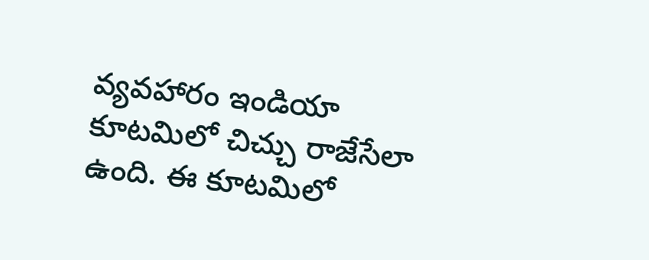వ్యవహారం ఇండియా కూటమిలో చిచ్చు రాజేసేలా ఉంది. ఈ కూటమిలో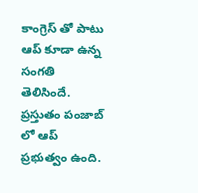కాంగ్రెస్ తో పాటు ఆప్ కూడా ఉన్న సంగతి తెలిసిందే. ప్రస్తుతం పంజాబ్ లో ఆప్ ప్రభుత్వం ఉంది.